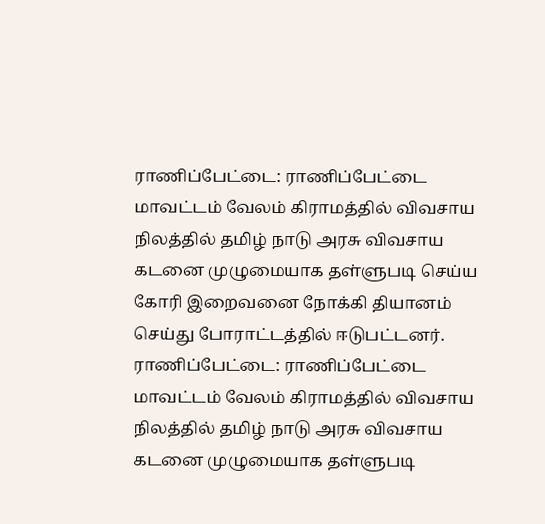ராணிப்பேட்டை: ராணிப்பேட்டை மாவட்டம் வேலம் கிராமத்தில் விவசாய நிலத்தில் தமிழ் நாடு அரசு விவசாய கடனை முழுமையாக தள்ளுபடி செய்ய கோரி இறைவனை நோக்கி தியானம் செய்து போராட்டத்தில் ஈடுபட்டனர்.
ராணிப்பேட்டை: ராணிப்பேட்டை மாவட்டம் வேலம் கிராமத்தில் விவசாய நிலத்தில் தமிழ் நாடு அரசு விவசாய கடனை முழுமையாக தள்ளுபடி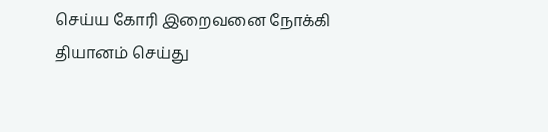செய்ய கோரி இறைவனை நோக்கி தியானம் செய்து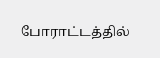போராட்டத்தில்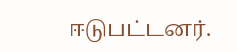ஈடுபட்டனர்.